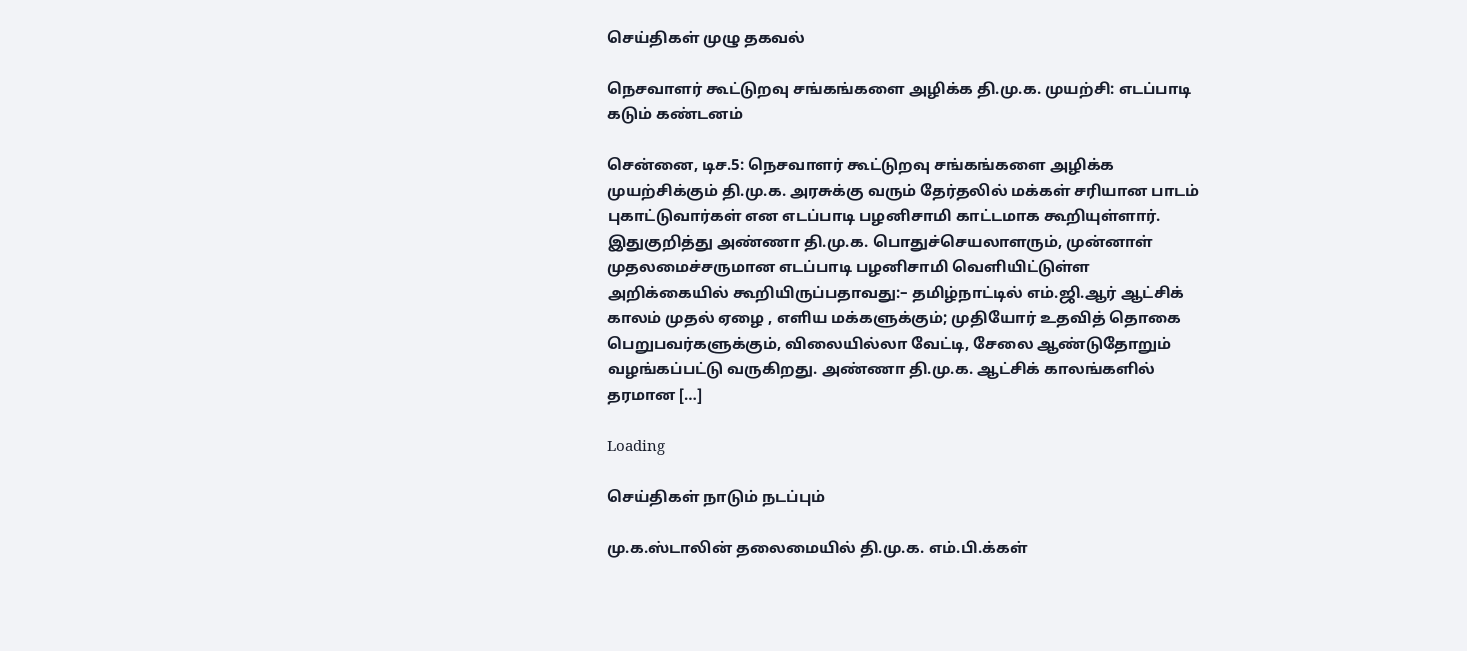செய்திகள் முழு தகவல்

நெசவாளர் கூட்டுறவு சங்கங்களை அழிக்க தி.மு.க. முயற்சி: எடப்பாடி கடும் கண்டனம்

சென்னை, டிச.5: நெசவாளர் கூட்டுறவு சங்கங்களை அழிக்க முயற்சிக்கும் தி.மு.க. அரசுக்கு வரும் தேர்தலில் மக்கள் சரியான பாடம் புகாட்டுவார்கள் என எடப்பாடி பழனிசாமி காட்டமாக கூறியுள்ளார். இதுகுறித்து அண்ணா தி.மு.க. பொதுச்செயலாளரும், முன்னாள் முதலமைச்சருமான எடப்பாடி பழனிசாமி வெளியிட்டுள்ள அறிக்கையில் கூறியிருப்பதாவது:– தமிழ்நாட்டில் எம்.ஜி.ஆர் ஆட்சிக் காலம் முதல் ஏழை , எளிய மக்களுக்கும்; முதியோர் உதவித் தொகை பெறுபவர்களுக்கும், விலையில்லா வேட்டி, சேலை ஆண்டுதோறும் வழங்கப்பட்டு வருகிறது. அண்ணா தி.மு.க. ஆட்சிக் காலங்களில் தரமான […]

Loading

செய்திகள் நாடும் நடப்பும்

மு.க.ஸ்டாலின் தலைமையில் தி.மு.க. எம்.பி.க்கள்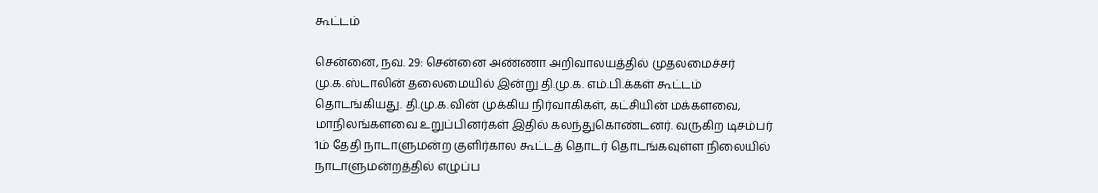கூட்டம்

சென்னை, நவ. 29: சென்னை அண்ணா அறிவாலயத்தில் முதலமைச்சர் மு.க.ஸ்டாலின் தலைமையில் இன்று தி.மு.க. எம்.பி.க்கள் கூட்டம் தொடங்கியது. தி.மு.க.வின் முக்கிய நிர்வாகிகள், கட்சியின் மக்களவை, மாநிலங்களவை உறுப்பினர்கள் இதில் கலந்துகொண்டனர். வருகிற டிசம்பர் 1ம் தேதி நாடாளுமன்ற குளிர்கால கூட்டத் தொடர் தொடங்கவுள்ள நிலையில் நாடாளுமன்றத்தில் எழுப்ப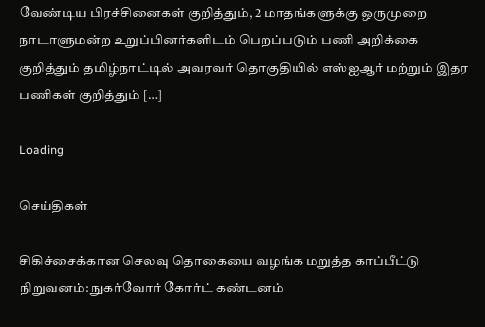வேண்டிய பிரச்சினைகள் குறித்தும், 2 மாதங்களுக்கு ஒருமுறை நாடாளுமன்ற உறுப்பினர்களிடம் பெறப்படும் பணி அறிக்கை குறித்தும் தமிழ்நாட்டில் அவரவர் தொகுதியில் எஸ்ஐஆர் மற்றும் இதர பணிகள் குறித்தும் […]

Loading

செய்திகள்

சிகிச்சைக்கான செலவு தொகையை வழங்க மறுத்த காப்பீட்டு நிறுவனம்: நுகர்வோர் கோர்ட் கண்டனம்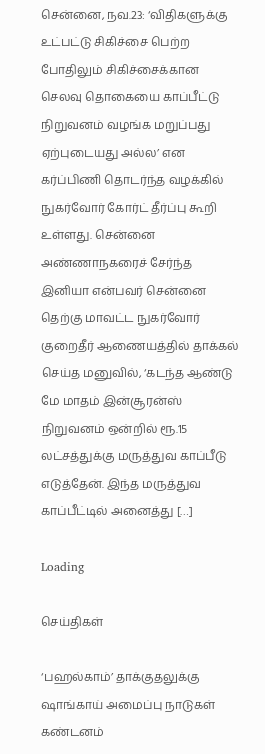சென்னை, நவ.23: ‘விதிகளுக்கு உட்பட்டு சிகிச்சை பெற்ற போதிலும் சிகிச்சைக்கான செலவு தொகையை காப்பீட்டு நிறுவனம் வழங்க மறுப்பது ஏற்புடையது அல்ல’ என கர்ப்பிணி தொடர்ந்த வழக்கில் நுகர்வோர் கோர்ட் தீர்ப்பு கூறி உள்ளது. சென்னை அண்ணாநகரைச் சேர்ந்த இனியா என்பவர் சென்னை தெற்கு மாவட்ட நுகர்வோர் குறைதீர் ஆணையத்தில் தாக்கல் செய்த மனுவில், ‘கடந்த ஆண்டு மே மாதம் இன்சூரன்ஸ் நிறுவனம் ஒன்றில் ரூ.15 லட்சத்துக்கு மருத்துவ காப்பீடு எடுத்தேன். இந்த மருத்துவ காப்பீட்டில் அனைத்து […]

Loading

செய்திகள்

‘பஹல்காம்’ தாக்குதலுக்கு ஷாங்காய் அமைப்பு நாடுகள் கண்டனம்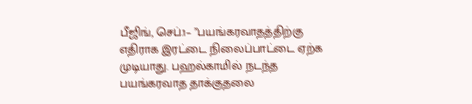பீஜிங், செப்.1– ”பயங்கரவாதத்திற்கு எதிராக இரட்டை நிலைப்பாட்டை ஏற்க முடியாது. பஹல்காமில் நடந்த பயங்கரவாத தாக்குதலை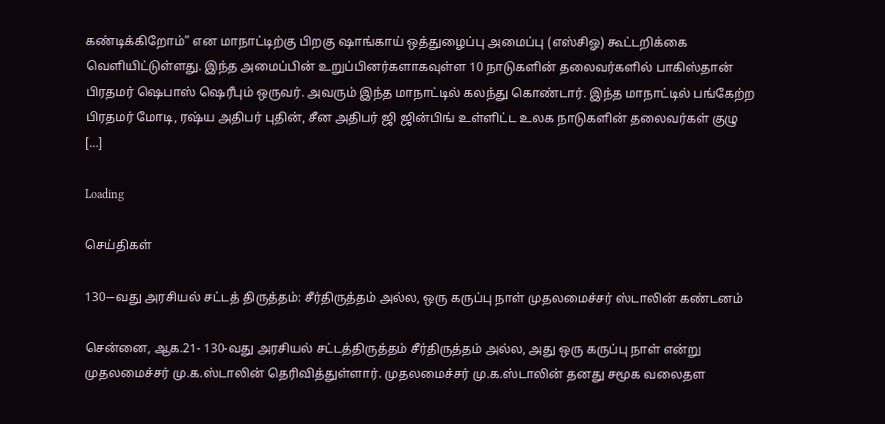கண்டிக்கிறோம்” என மாநாட்டிற்கு பிறகு ஷாங்காய் ஒத்துழைப்பு அமைப்பு (எஸ்சிஓ) கூட்டறிக்கை வெளியிட்டுள்ளது. இந்த அமைப்பின் உறுப்பினர்களாகவுள்ள 10 நாடுகளின் தலைவர்களில் பாகிஸ்தான் பிரதமர் ஷெபாஸ் ஷெரீபும் ஒருவர். அவரும் இந்த மாநாட்டில் கலந்து கொண்டார். இந்த மாநாட்டில் பங்கேற்ற பிரதமர் மோடி, ரஷ்ய அதிபர் புதின், சீன அதிபர் ஜி ஜின்பிங் உள்ளிட்ட உலக நாடுகளின் தலைவர்கள் குழு […]

Loading

செய்திகள்

130-–வது அரசியல் சட்டத் திருத்தம்: சீர்திருத்தம் அல்ல, ஒரு கருப்பு நாள் முதலமைச்சர் ஸ்டாலின் கண்டனம்

சென்னை, ஆக.21- 130-வது அரசியல் சட்டத்திருத்தம் சீர்திருத்தம் அல்ல, அது ஒரு கருப்பு நாள் என்று முதலமைச்சர் மு.க.ஸ்டாலின் தெரிவித்துள்ளார். முதலமைச்சர் மு.க.ஸ்டாலின் தனது சமூக வலைதள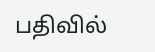பதிவில்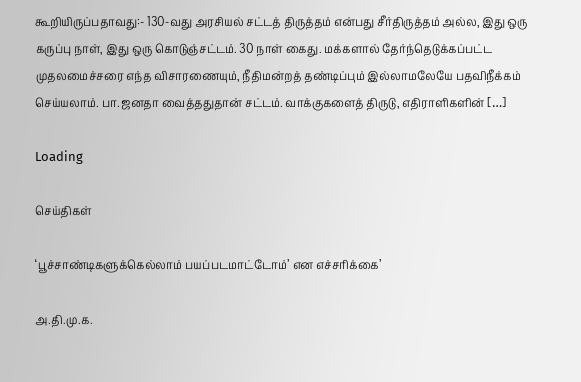கூறியிருப்பதாவது:- 130-வது அரசியல் சட்டத் திருத்தம் என்பது சீர்திருத்தம் அல்ல, இது ஒரு கருப்பு நாள், இது ஒரு கொடுஞ்சட்டம். 30 நாள் கைது. மக்களால் தேர்ந்தெடுக்கப்பட்ட முதலமைச்சரை எந்த விசாரணையும், நீதிமன்றத் தண்டிப்பும் இல்லாமலேயே பதவிநீக்கம் செய்யலாம். பா.ஜனதா வைத்ததுதான் சட்டம். வாக்குகளைத் திருடு, எதிராளிகளின் […]

Loading

செய்திகள்

‘பூச்சாண்டிகளுக்கெல்லாம் பயப்படமாட்டோம்’ என எச்சரிக்கை’

அ.தி.மு.க.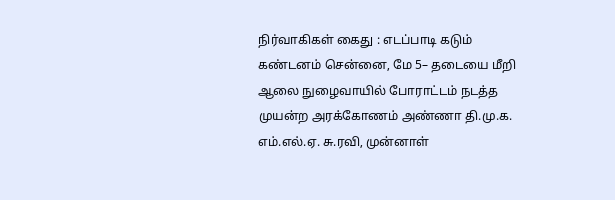நிர்வாகிகள் கைது : எடப்பாடி கடும் கண்டனம் சென்னை, மே 5– தடையை மீறி ஆலை நுழைவாயில் போராட்டம் நடத்த முயன்ற அரக்கோணம் அண்ணா தி.மு.க. எம்.எல்.ஏ. சு.ரவி, முன்னாள்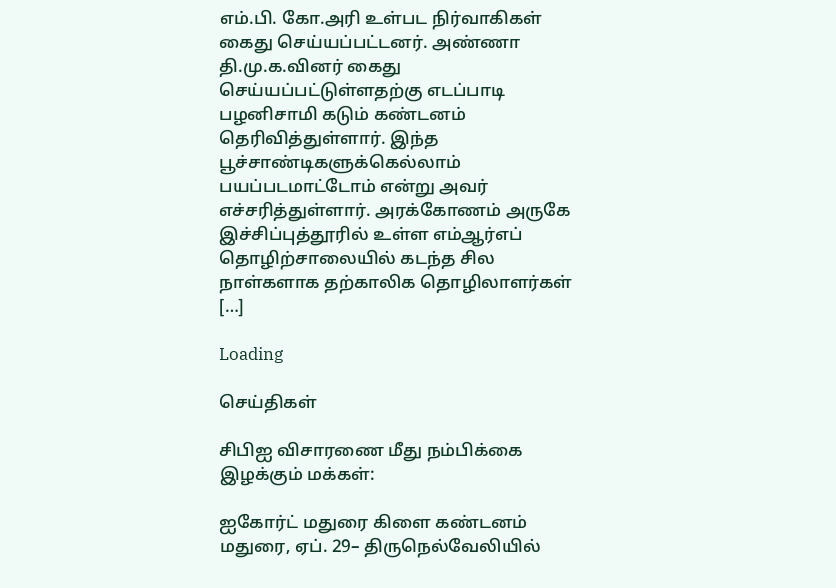எம்.பி. கோ.அரி உள்பட நிர்வாகிகள் கைது செய்யப்பட்டனர். அண்ணா தி.மு.க.வினர் கைது செய்யப்பட்டுள்ளதற்கு எடப்பாடி பழனிசாமி கடும் கண்டனம் தெரிவித்துள்ளார். இந்த பூச்சாண்டிகளுக்கெல்லாம் பயப்படமாட்டோம் என்று அவர் எச்சரித்துள்ளார். அரக்கோணம் அருகே இச்சிப்புத்தூரில் உள்ள எம்ஆர்எப் தொழிற்சாலையில் கடந்த சில நாள்களாக தற்காலிக தொழிலாளர்கள் […]

Loading

செய்திகள்

சிபிஐ விசாரணை மீது நம்பிக்கை இழக்கும் மக்கள்:

ஐகோர்ட் மதுரை கிளை கண்டனம் மதுரை, ஏப். 29– திருநெல்வேலியில்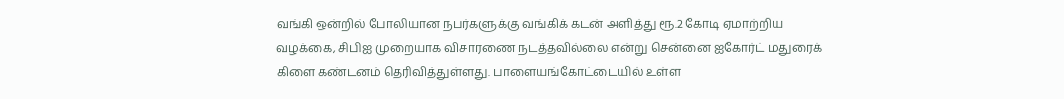வங்கி ஒன்றில் போலியான நபர்களுக்கு வங்கிக் கடன் அளித்து ரூ.2 கோடி ஏமாற்றிய வழக்கை, சிபிஐ முறையாக விசாரணை நடத்தவில்லை என்று சென்னை ஐகோர்ட் மதுரைக் கிளை கண்டனம் தெரிவித்துள்ளது. பாளையங்கோட்டையில் உள்ள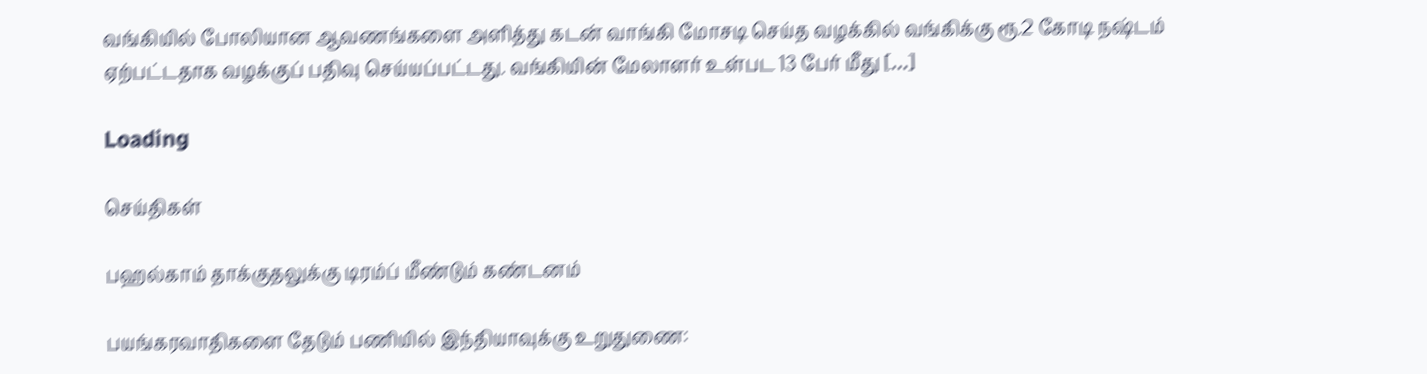வங்கியில் போலியான ஆவணங்களை அளித்து கடன் வாங்கி மோசடி செய்த வழக்கில் வங்கிக்கு ரூ.2 கோடி நஷ்டம் ஏற்பட்டதாக வழக்குப் பதிவு செய்யப்பட்டது. வங்கியின் மேலாளர் உள்பட 13 பேர் மீது […]

Loading

செய்திகள்

பஹல்காம் தாக்குதலுக்கு டிரம்ப் மீண்டும் கண்டனம்

பயங்கரவாதிகளை தேடும் பணியில் இந்தியாவுக்கு உறுதுணை: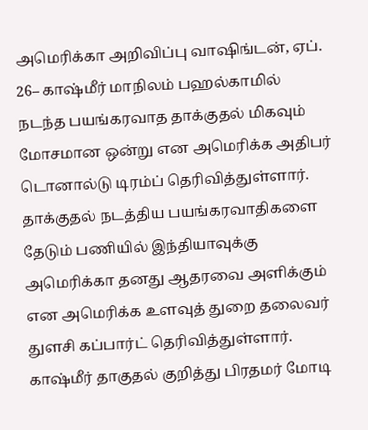அமெரிக்கா அறிவிப்பு வாஷிங்டன், ஏப். 26– காஷ்மீர் மாநிலம் பஹல்காமில் நடந்த பயங்கரவாத தாக்குதல் மிகவும் மோசமான ஒன்று என அமெரிக்க அதிபர் டொனால்டு டிரம்ப் தெரிவித்துள்ளார். தாக்குதல் நடத்திய பயங்கரவாதிகளை தேடும் பணியில் இந்தியாவுக்கு அமெரிக்கா தனது ஆதரவை அளிக்கும் என அமெரிக்க உளவுத் துறை தலைவர் துளசி கப்பார்ட் தெரிவித்துள்ளார். காஷ்மீர் தாகுதல் குறித்து பிரதமர் மோடி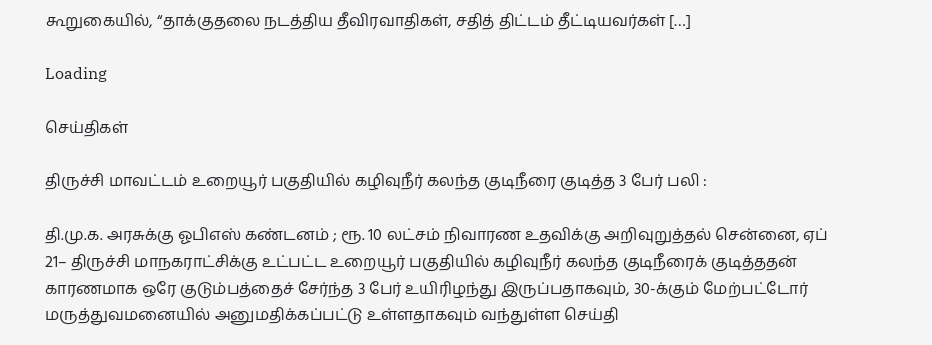கூறுகையில், “தாக்குதலை நடத்திய தீவிரவாதிகள், சதித் திட்டம் தீட்டியவர்கள் […]

Loading

செய்திகள்

திருச்சி மாவட்டம் உறையூர் பகுதியில் கழிவுநீர் கலந்த குடிநீரை குடித்த 3 பேர் பலி :

தி.மு.க. அரசுக்கு ஓபிஎஸ் கண்டனம் ; ரூ. 10 லட்சம் நிவாரண உதவிக்கு அறிவுறுத்தல் சென்னை, ஏப் 21– திருச்சி மாநகராட்சிக்கு உட்பட்ட உறையூர் பகுதியில் கழிவுநீர் கலந்த குடிநீரைக் குடித்ததன் காரணமாக ஒரே குடும்பத்தைச் சேர்ந்த 3 பேர் உயிரிழந்து இருப்பதாகவும், 30-க்கும் மேற்பட்டோர் மருத்துவமனையில் அனுமதிக்கப்பட்டு உள்ளதாகவும் வந்துள்ள செய்தி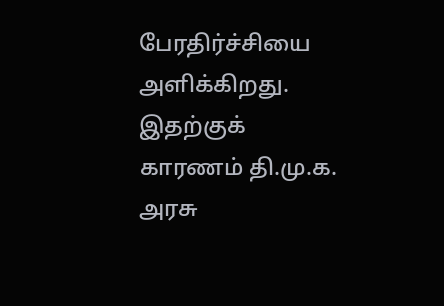பேரதிர்ச்சியை அளிக்கிறது. இதற்குக் காரணம் தி.மு.க. அரசு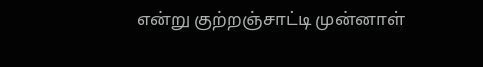என்று குற்றஞ்சாட்டி முன்னாள்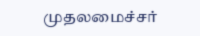முதலமைச்சர்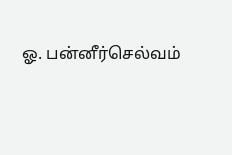ஓ. பன்னீர்செல்வம்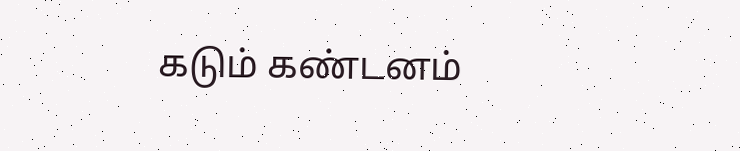கடும் கண்டனம்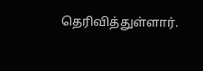தெரிவித்துள்ளார்.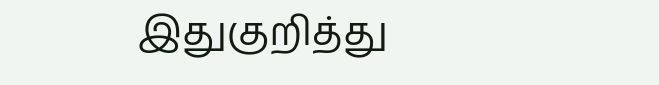இதுகுறித்து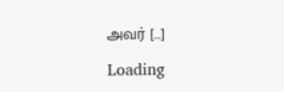அவர் […]

Loading